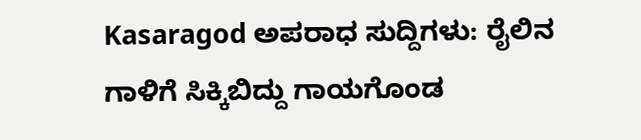Kasaragod ಅಪರಾಧ ಸುದ್ದಿಗಳು: ರೈಲಿನ ಗಾಳಿಗೆ ಸಿಕ್ಕಿಬಿದ್ದು ಗಾಯಗೊಂಡ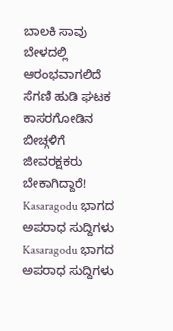ಬಾಲಕಿ ಸಾವು
ಬೇಳದಲ್ಲಿ ಆರಂಭವಾಗಲಿದೆ ಸೆಗಣಿ ಹುಡಿ ಘಟಕ
ಕಾಸರಗೋಡಿನ ಬೀಚ್ಗಳಿಗೆ ಜೀವರಕ್ಷಕರು ಬೇಕಾಗಿದ್ದಾರೆ!
Kasaragodu ಭಾಗದ ಅಪರಾಧ ಸುದ್ದಿಗಳು
Kasaragodu ಭಾಗದ ಅಪರಾಧ ಸುದ್ದಿಗಳು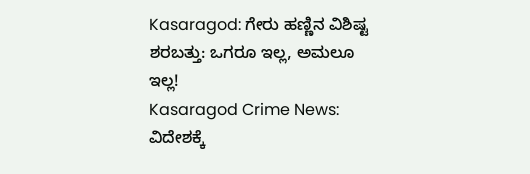Kasaragod: ಗೇರು ಹಣ್ಣಿನ ವಿಶಿಷ್ಟ ಶರಬತ್ತು: ಒಗರೂ ಇಲ್ಲ, ಅಮಲೂ ಇಲ್ಲ!
Kasaragod Crime News: ವಿದೇಶಕ್ಕೆ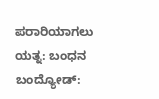ಪರಾರಿಯಾಗಲು ಯತ್ನ: ಬಂಧನ
ಬಂದ್ಯೋಡ್: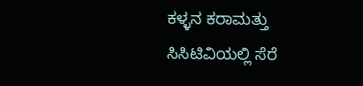ಕಳ್ಳನ ಕರಾಮತ್ತು ಸಿಸಿಟಿವಿಯಲ್ಲಿ ಸೆರೆ